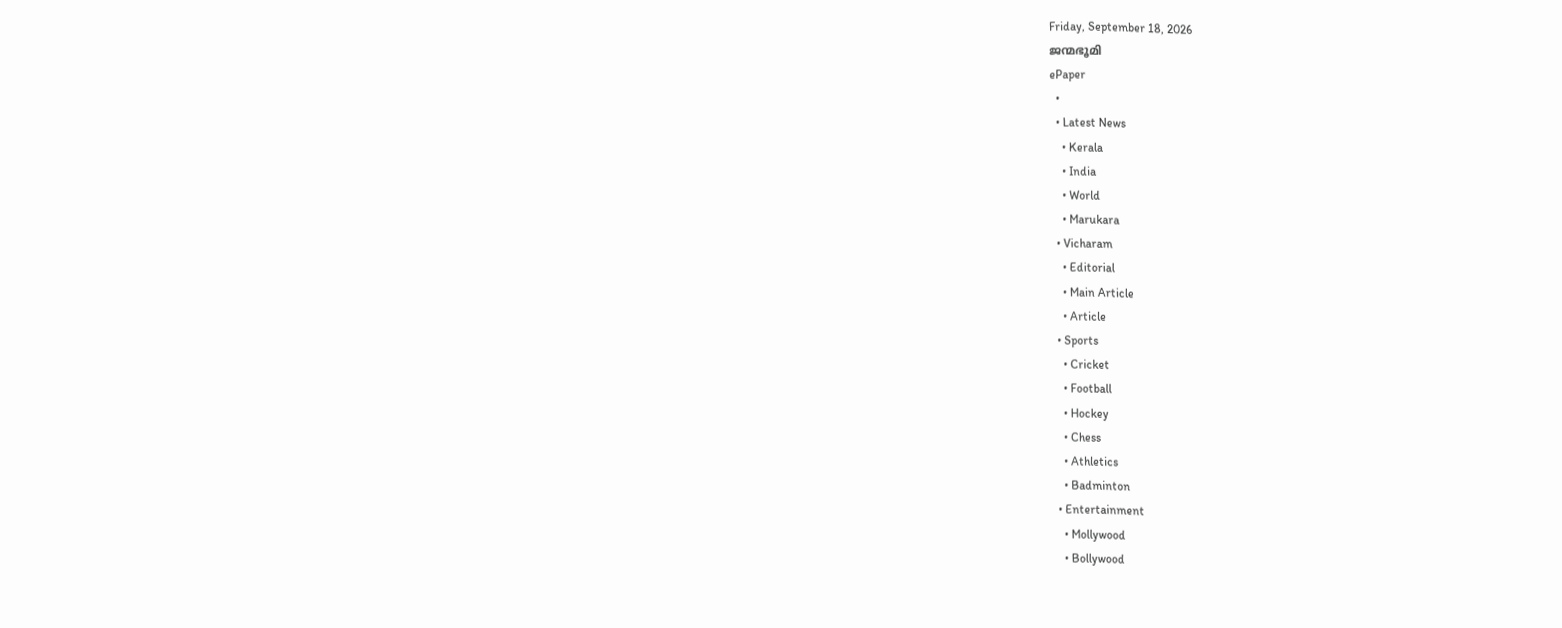Friday, September 18, 2026
ജന്മഭൂമി
ePaper
  •
  • Latest News
    • Kerala
    • India
    • World
    • Marukara
  • Vicharam
    • Editorial
    • Main Article
    • Article
  • Sports
    • Cricket
    • Football
    • Hockey
    • Chess
    • Athletics
    • Badminton
  • Entertainment
    • Mollywood
    • Bollywood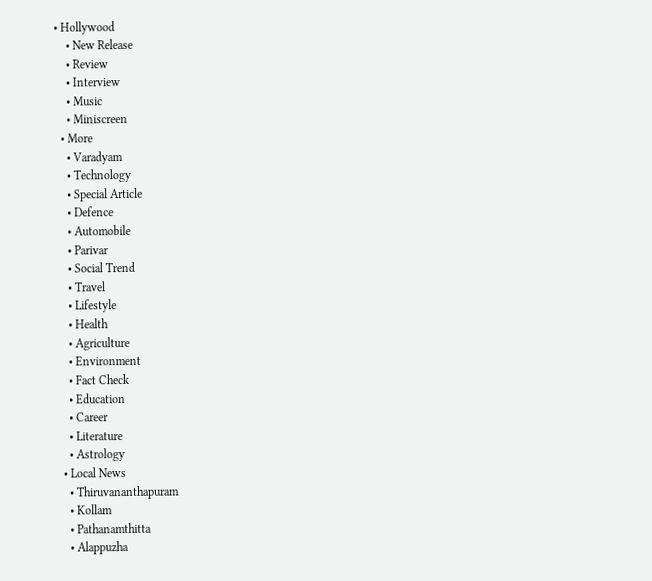• Hollywood
    • New Release
    • Review
    • Interview
    • Music
    • Miniscreen
  • More
    • Varadyam
    • Technology
    • Special Article
    • Defence
    • Automobile
    • Parivar
    • Social Trend
    • Travel
    • Lifestyle
    • Health
    • Agriculture
    • Environment
    • Fact Check
    • Education
    • Career
    • Literature
    • Astrology
  • Local News
    • Thiruvananthapuram
    • Kollam
    • Pathanamthitta
    • Alappuzha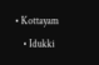• Kottayam
    • Idukki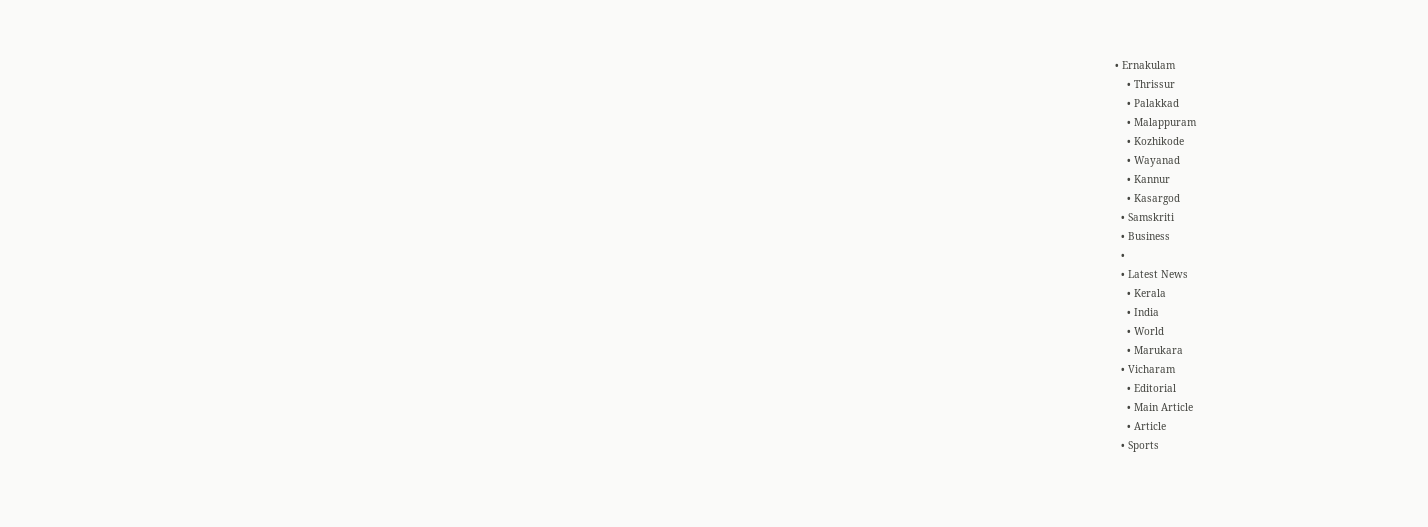• Ernakulam
    • Thrissur
    • Palakkad
    • Malappuram
    • Kozhikode
    • Wayanad
    • Kannur
    • Kasargod
  • Samskriti
  • Business
  •
  • Latest News
    • Kerala
    • India
    • World
    • Marukara
  • Vicharam
    • Editorial
    • Main Article
    • Article
  • Sports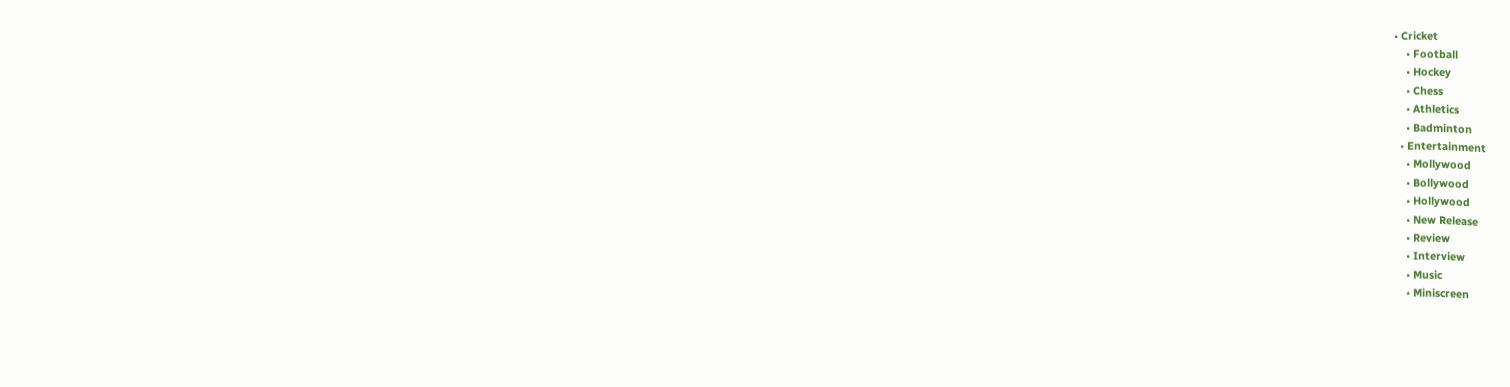• Cricket
    • Football
    • Hockey
    • Chess
    • Athletics
    • Badminton
  • Entertainment
    • Mollywood
    • Bollywood
    • Hollywood
    • New Release
    • Review
    • Interview
    • Music
    • Miniscreen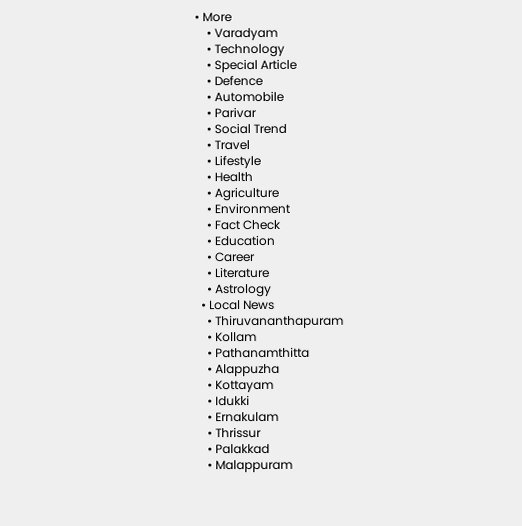• More
    • Varadyam
    • Technology
    • Special Article
    • Defence
    • Automobile
    • Parivar
    • Social Trend
    • Travel
    • Lifestyle
    • Health
    • Agriculture
    • Environment
    • Fact Check
    • Education
    • Career
    • Literature
    • Astrology
  • Local News
    • Thiruvananthapuram
    • Kollam
    • Pathanamthitta
    • Alappuzha
    • Kottayam
    • Idukki
    • Ernakulam
    • Thrissur
    • Palakkad
    • Malappuram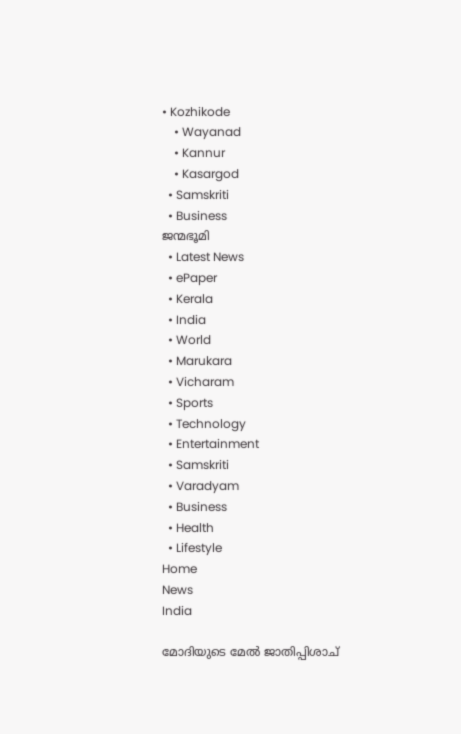• Kozhikode
    • Wayanad
    • Kannur
    • Kasargod
  • Samskriti
  • Business
ജന്മഭൂമി
  • Latest News
  • ePaper
  • Kerala
  • India
  • World
  • Marukara
  • Vicharam
  • Sports
  • Technology
  • Entertainment
  • Samskriti
  • Varadyam
  • Business
  • Health
  • Lifestyle
Home
News
India

മോദിയുടെ മേല്‍ ജാതിപ്പിശാച്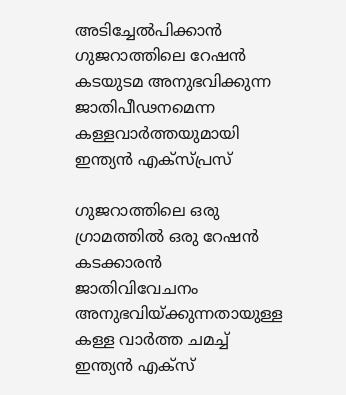അടിച്ചേല്‍പിക്കാന്‍ ഗുജറാത്തിലെ റേഷന്‍ കടയുടമ അനുഭവിക്കുന്ന ജാതിപീഢനമെന്ന കള്ളവാര്‍ത്തയുമായി ഇന്ത്യന്‍ എക്സ്പ്രസ്

ഗുജറാത്തിലെ ഒരു ഗ്രാമത്തില്‍ ഒരു റേഷന്‍ കടക്കാരന്‍ ജാതിവിവേചനം അനുഭവിയ്‌ക്കുന്നതായുള്ള കള്ള വാര്‍ത്ത ചമച്ച് ഇന്ത്യന്‍ എക്സ്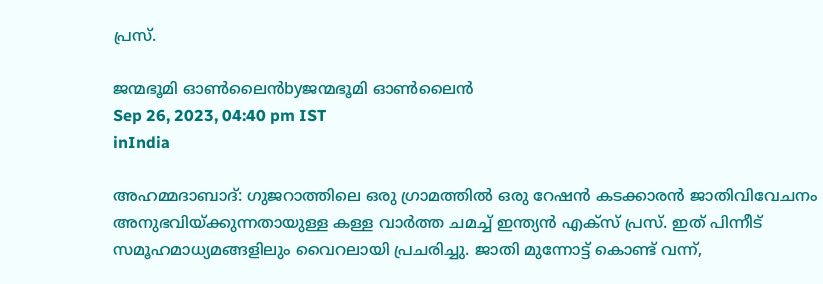പ്രസ്.

ജന്മഭൂമി ഓണ്‍ലൈന്‍byജന്മഭൂമി ഓണ്‍ലൈന്‍
Sep 26, 2023, 04:40 pm IST
inIndia

അഹമ്മദാബാദ്: ഗുജറാത്തിലെ ഒരു ഗ്രാമത്തില്‍ ഒരു റേഷന്‍ കടക്കാരന്‍ ജാതിവിവേചനം അനുഭവിയ്‌ക്കുന്നതായുള്ള കള്ള വാര്‍ത്ത ചമച്ച് ഇന്ത്യന്‍ എക്സ് പ്രസ്. ഇത് പിന്നീട് സമൂഹമാധ്യമങ്ങളിലും വൈറലായി പ്രചരിച്ചു. ജാതി മുന്നോട്ട് കൊണ്ട് വന്ന്,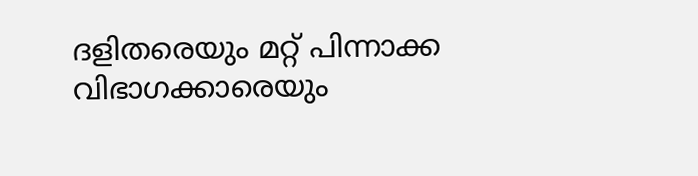ദളിതരെയും മറ്റ് പിന്നാക്ക വിഭാഗക്കാരെയും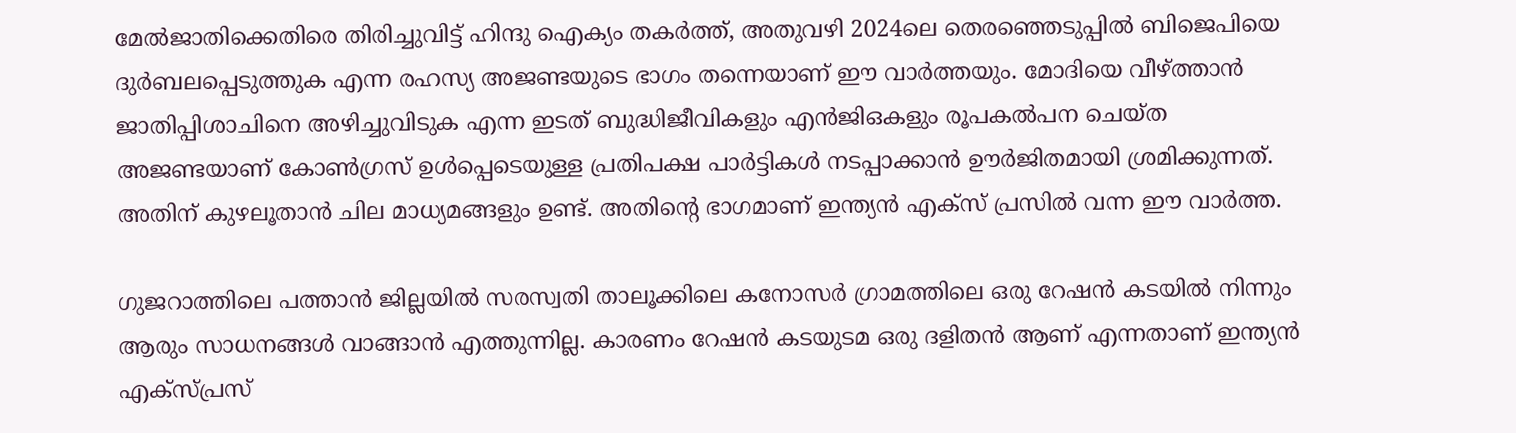മേല്‍ജാതിക്കെതിരെ തിരിച്ചുവിട്ട് ഹിന്ദു ഐക്യം തകര്‍ത്ത്, അതുവഴി 2024ലെ തെരഞ്ഞെടുപ്പില്‍ ബിജെപിയെ ദുര്‍ബലപ്പെടുത്തുക എന്ന രഹസ്യ അജണ്ടയുടെ ഭാഗം തന്നെയാണ് ഈ വാര്‍ത്തയും. മോദിയെ വീഴ്‌ത്താന്‍ ജാതിപ്പിശാചിനെ അഴിച്ചുവിടുക എന്ന ഇടത് ബുദ്ധിജീവികളും എന്‍ജിഒകളും രൂപകല്‍പന ചെയ്ത അജണ്ടയാണ് കോണ്‍ഗ്രസ് ഉള്‍പ്പെടെയുള്ള പ്രതിപക്ഷ പാര്‍ട്ടികള്‍ നടപ്പാക്കാന്‍ ഊര്‍ജിതമായി ശ്രമിക്കുന്നത്. അതിന് കുഴലൂതാന്‍ ചില മാധ്യമങ്ങളും ഉണ്ട്. അതിന്റെ ഭാഗമാണ് ഇന്ത്യന്‍ എക്സ് പ്രസില്‍ വന്ന ഈ വാര്‍ത്ത.

ഗുജറാത്തിലെ പത്താന്‍ ജില്ലയില്‍ സരസ്വതി താലൂക്കിലെ കനോസര്‍ ഗ്രാമത്തിലെ ഒരു റേഷന്‍ കടയില്‍ നിന്നും ആരും സാധനങ്ങള്‍ വാങ്ങാന്‍ എത്തുന്നില്ല. കാരണം റേഷന്‍ കടയുടമ ഒരു ദളിതന്‍ ആണ് എന്നതാണ് ഇന്ത്യന്‍ എക്സ്പ്രസ്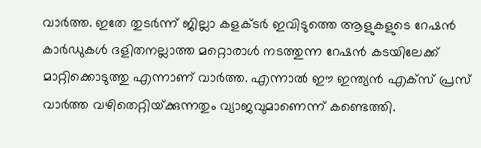വാര്‍ത്ത. ഇതേ തുടര്‍ന്ന് ജില്ലാ കളക്ടര്‍ ഇവിടുത്തെ ആളുകളുടെ റേഷന്‍ കാര്‍ഡുകള്‍ ദളിതനല്ലാത്ത മറ്റൊരാള്‍ നടത്തുന്ന റേഷന്‍ കടയിലേക്ക് മാറ്റിക്കൊടുത്തു എന്നാണ് വാര്‍ത്ത. എന്നാല്‍ ഈ ഇന്ത്യന്‍ എക്സ് പ്രസ് വാര്‍ത്ത വഴിതെറ്റിയ്‌ക്കുന്നതും വ്യാജവുമാണെന്ന് കണ്ടെത്തി.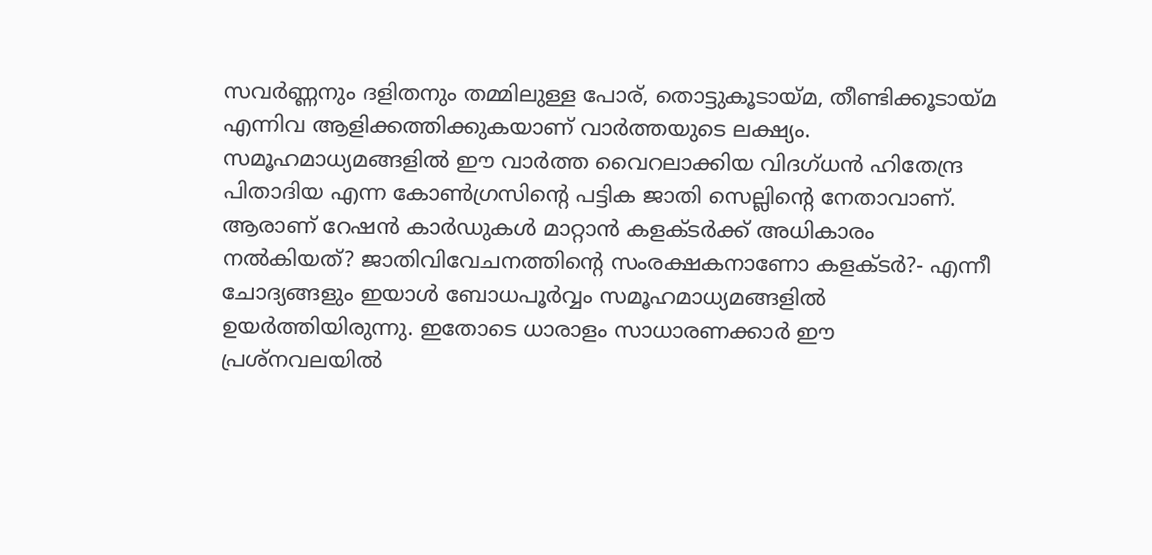സവര്‍ണ്ണനും ദളിതനും തമ്മിലുള്ള പോര്, തൊട്ടുകൂടായ്‌മ, തീണ്ടിക്കൂടായ്‌മ എന്നിവ ആളിക്കത്തിക്കുകയാണ് വാര്‍ത്തയുടെ ലക്ഷ്യം. സമൂഹമാധ്യമങ്ങളില്‍ ഈ വാര്‍ത്ത വൈറലാക്കിയ വിദഗ്ധന്‍ ഹിതേന്ദ്ര പിതാദിയ എന്ന കോണ്‍ഗ്രസിന്റെ പട്ടിക ജാതി സെല്ലിന്റെ നേതാവാണ്. ആരാണ് റേഷന്‍ കാര്‍ഡുകള്‍ മാറ്റാന്‍ കളക്ടര്‍ക്ക് അധികാരം നല്‍കിയത്? ജാതിവിവേചനത്തിന്റെ സംരക്ഷകനാണോ കളക്ടര്‍?- എന്നീ ചോദ്യങ്ങളും ഇയാള്‍ ബോധപൂര്‍വ്വം സമൂഹമാധ്യമങ്ങളില്‍ ഉയര്‍ത്തിയിരുന്നു. ഇതോടെ ധാരാളം സാധാരണക്കാര്‍ ഈ പ്രശ്നവലയില്‍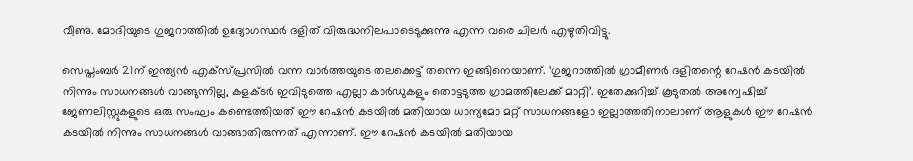വീണു. മോദിയുടെ ഗുജറാത്തില്‍ ഉദ്യോഗസ്ഥര്‍ ദളിത് വിരുദ്ധനിലപാടെടുക്കുന്നു എന്ന വരെ ചിലര്‍ എഴുതിവിട്ടു.

സെപ്തംബര്‍ 21ന് ഇന്ത്യന്‍ എക്സ്പ്രസില്‍ വന്ന വാര്‍ത്തയുടെ തലക്കെട്ട് തന്നെ ഇങ്ങിനെയാണ്. ‘ഗുജറാത്തില്‍ ഗ്രാമീണര്‍ ദളിതന്റെ റേഷന്‍ കടയില്‍ നിന്നും സാധനങ്ങള്‍ വാങ്ങുന്നില്ല, കളക്ടര്‍ ഇവിടുത്തെ എല്ലാ കാര്‍ഡുകളും തൊട്ടടുത്ത ഗ്രാമത്തിലേക്ക് മാറ്റി’. ഇതേക്കുറിച്ച് കൂടുതല്‍ അന്വേഷിച്ച് ജേണലിസ്റ്റുകളുടെ ഒരു സംഘം കണ്ടെത്തിയത് ഈ റേഷന്‍ കടയില്‍ മതിയായ ധാന്യമോ മറ്റ് സാധനങ്ങളോ ഇല്ലാത്തതിനാലാണ് ആളുകള്‍ ഈ റേഷന്‍ കടയില്‍ നിന്നും സാധനങ്ങള്‍ വാങ്ങാതിരുന്നത് എന്നാണ്. ഈ റേഷന്‍ കടയില്‍ മതിയായ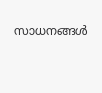സാധനങ്ങള്‍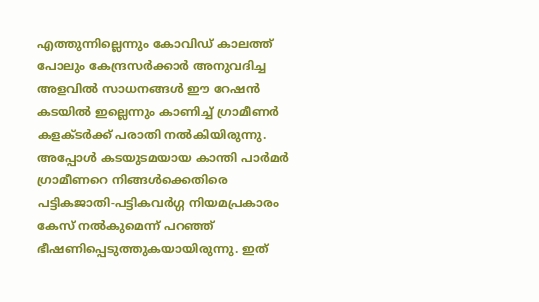എത്തുന്നില്ലെന്നും കോവിഡ് കാലത്ത് പോലും കേന്ദ്രസര്‍ക്കാര്‍ അനുവദിച്ച അളവില്‍ സാധനങ്ങള്‍ ഈ റേഷന്‍ കടയില്‍ ഇല്ലെന്നും കാണിച്ച് ഗ്രാമീണര്‍ കളക്ടര്‍ക്ക് പരാതി നല്‍കിയിരുന്നു. അപ്പോള്‍ കടയുടമയായ കാന്തി പാര്‍മര്‍ ഗ്രാമീണറെ നിങ്ങള്‍ക്കെതിരെ പട്ടികജാതി-പട്ടികവര്‍ഗ്ഗ നിയമപ്രകാരം കേസ് നല്‍കുമെന്ന് പറഞ്ഞ് ഭീഷണിപ്പെടുത്തുകയായിരുന്നു. ഇത്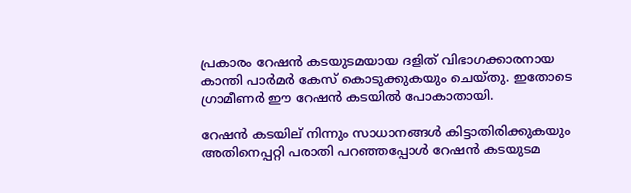പ്രകാരം റേഷന്‍ കടയുടമയായ ദളിത് വിഭാഗക്കാരനായ കാന്തി പാര്‍മര്‍ കേസ് കൊടുക്കുകയും ചെയ്തു. ഇതോടെ ഗ്രാമീണര്‍ ഈ റേഷന്‍ കടയില്‍ പോകാതായി.

റേഷന്‍ കടയില് നിന്നും സാധാനങ്ങള്‍ കിട്ടാതിരിക്കുകയും അതിനെപ്പറ്റി പരാതി പറഞ്ഞപ്പോള്‍ റേഷന്‍ കടയുടമ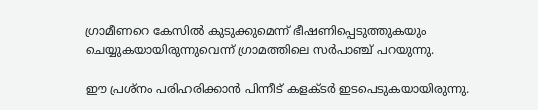ഗ്രാമീണറെ കേസില്‍ കുടുക്കുമെന്ന് ഭീഷണിപ്പെടുത്തുകയും ചെയ്യുകയായിരുന്നുവെന്ന് ഗ്രാമത്തിലെ സര്‍പാഞ്ച് പറയുന്നു.

ഈ പ്രശ്നം പരിഹരിക്കാന്‍ പിന്നീട് കളക്ടര്‍ ഇടപെടുകയായിരുന്നു.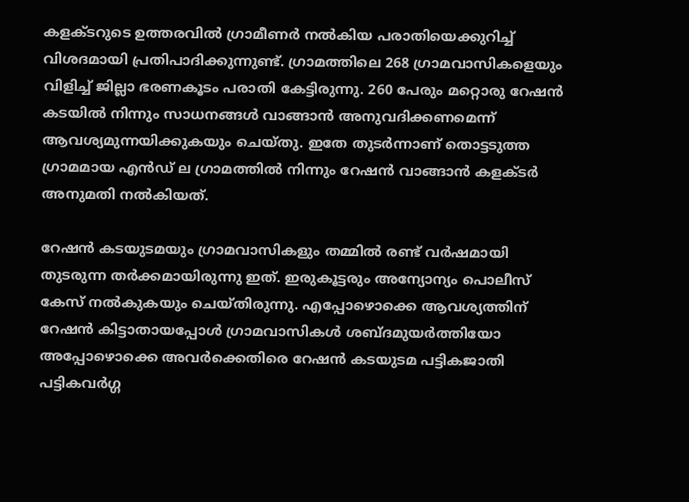കളക്ടറുടെ ഉത്തരവില്‍ ഗ്രാമീണര്‍ നല്‍കിയ പരാതിയെക്കുറിച്ച് വിശദമായി പ്രതിപാദിക്കുന്നുണ്ട്. ഗ്രാമത്തിലെ 268 ഗ്രാമവാസികളെയും വിളിച്ച് ജില്ലാ ഭരണകൂടം പരാതി കേട്ടിരുന്നു. 260 പേരും മറ്റൊരു റേഷന്‍ കടയില്‍ നിന്നും സാധനങ്ങള്‍ വാങ്ങാന്‍ അനുവദിക്കണമെന്ന് ആവശ്യമുന്നയിക്കുകയും ചെയ്തു. ഇതേ തുടര്‍ന്നാണ് തൊട്ടടുത്ത ഗ്രാമമായ എന്‍ഡ് ല ഗ്രാമത്തില്‍ നിന്നും റേഷന്‍ വാങ്ങാന്‍ കളക്ടര്‍ അനുമതി നല്‍കിയത്.

റേഷന്‍ കടയുടമയും ഗ്രാമവാസികളും തമ്മില്‍ രണ്ട് വര്‍ഷമായി തുടരുന്ന തര്‍ക്കമായിരുന്നു ഇത്. ഇരുകൂട്ടരും അന്യോന്യം പൊലീസ് കേസ് നല്‍കുകയും ചെയ്തിരുന്നു. എപ്പോഴൊക്കെ ആവശ്യത്തിന് റേഷന്‍ കിട്ടാതായപ്പോള്‍ ഗ്രാമവാസികള്‍ ശബ്ദമുയര്‍ത്തിയോ അപ്പോഴൊക്കെ അവര്‍ക്കെതിരെ റേഷന്‍ കടയുടമ പട്ടികജാതി പട്ടികവര്‍ഗ്ഗ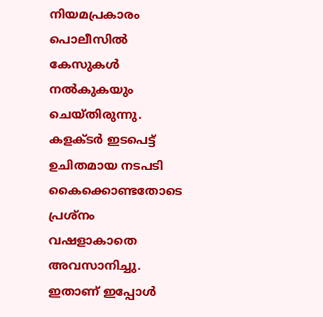നിയമപ്രകാരം പൊലീസില്‍ കേസുകള്‍ നല്‍കുകയും ചെയ്തിരുന്നു. കളക്ടര്‍ ഇടപെട്ട് ഉചിതമായ നടപടി കൈക്കൊണ്ടതോടെ പ്രശ്നം വഷളാകാതെ അവസാനിച്ചു. ഇതാണ് ഇപ്പോള്‍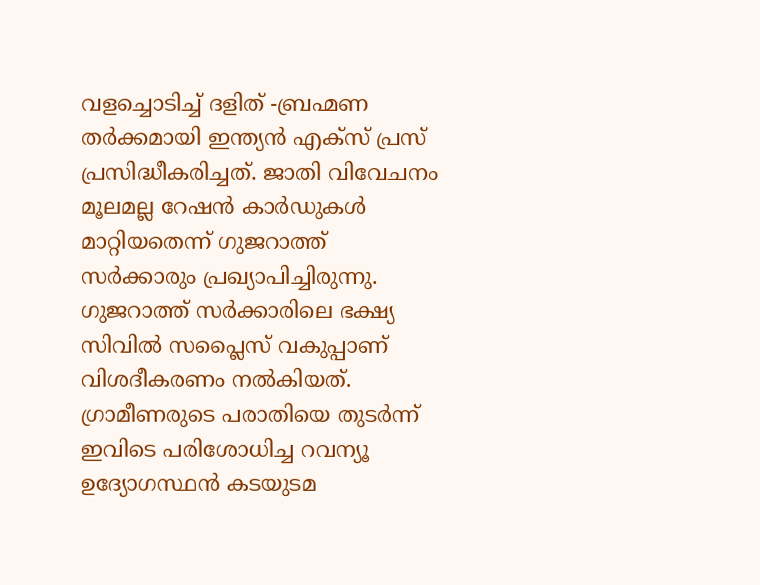വളച്ചൊടിച്ച് ദളിത് -ബ്രഹ്മണ തര്‍ക്കമായി ഇന്ത്യന്‍ എക്സ് പ്രസ് പ്രസിദ്ധീകരിച്ചത്. ജാതി വിവേചനം മൂലമല്ല റേഷന്‍ കാര്‍ഡുകള്‍ മാറ്റിയതെന്ന് ഗുജറാത്ത് സര്‍ക്കാരും പ്രഖ്യാപിച്ചിരുന്നു. ഗുജറാത്ത് സര്‍ക്കാരിലെ ഭക്ഷ്യ സിവില്‍ സപ്ലൈസ് വകുപ്പാണ് വിശദീകരണം നല്‍കിയത്. ഗ്രാമീണരുടെ പരാതിയെ തുടര്‍ന്ന് ഇവിടെ പരിശോധിച്ച റവന്യൂ ഉദ്യോഗസ്ഥന്‍ കടയുടമ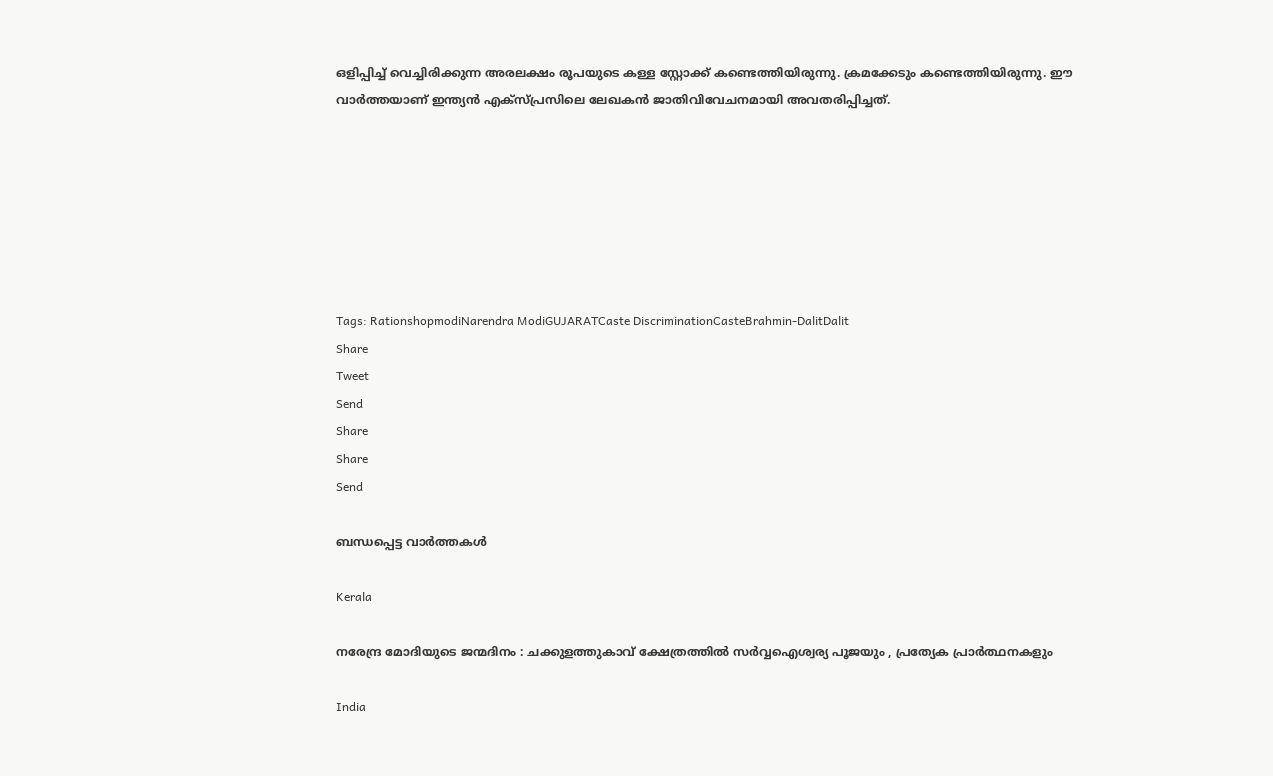ഒളിപ്പിച്ച് വെച്ചിരിക്കുന്ന അരലക്ഷം രൂപയുടെ കള്ള സ്റ്റോക്ക് കണ്ടെത്തിയിരുന്നു. ക്രമക്കേടും കണ്ടെത്തിയിരുന്നു. ഈ വാര്‍ത്തയാണ് ഇന്ത്യന്‍ എക്സ്പ്രസിലെ ലേഖകന്‍ ജാതിവിവേചനമായി അവതരിപ്പിച്ചത്.







Tags: RationshopmodiNarendra ModiGUJARATCaste DiscriminationCasteBrahmin-DalitDalit
Share
Tweet
Send
Share
Share
Send

ബന്ധപ്പെട്ട വാര്‍ത്തകള്‍

Kerala

നരേന്ദ്ര മോദിയുടെ ജന്മദിനം : ചക്കുളത്തുകാവ് ക്ഷേത്രത്തിൽ സർവ്വഐശ്വര്യ പൂജയും , പ്രത്യേക പ്രാർത്ഥനകളും

India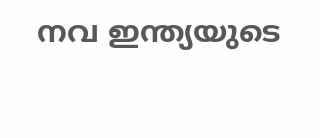നവ ഇന്ത്യയുടെ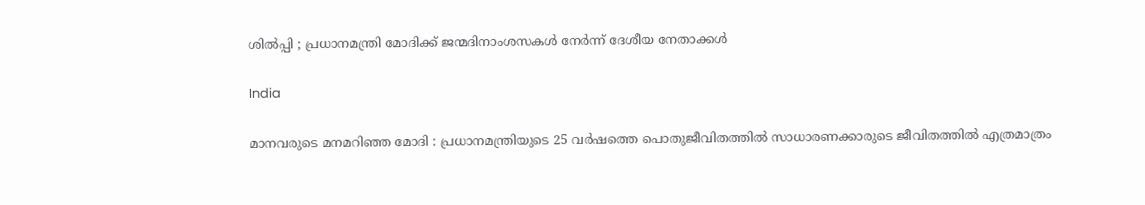ശിൽപ്പി ; പ്രധാനമന്ത്രി മോദിക്ക് ജന്മദിനാംശസകൾ നേർന്ന് ദേശീയ നേതാക്കൾ

India

മാനവരുടെ മനമറിഞ്ഞ മോദി : പ്രധാനമന്ത്രിയുടെ 25 വർഷത്തെ പൊതുജീവിതത്തിൽ സാധാരണക്കാരുടെ ജീവിതത്തിൽ എത്രമാത്രം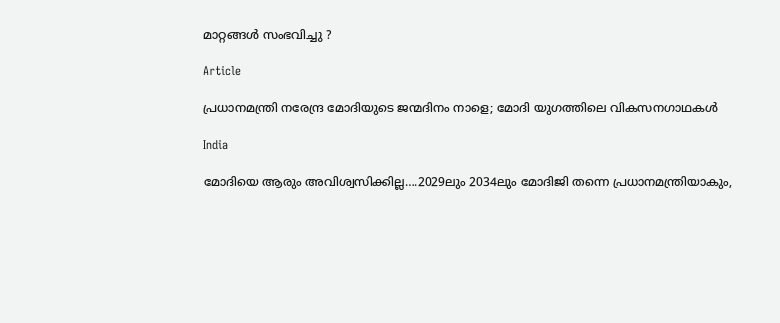മാറ്റങ്ങൾ സംഭവിച്ചു ?

Article

പ്രധാനമന്ത്രി നരേന്ദ്ര മോദിയുടെ ജന്മദിനം നാളെ; മോദി യുഗത്തിലെ വികസനഗാഥകള്‍

India

മോദിയെ ആരും അവിശ്വസിക്കില്ല….2029ലും 2034ലും മോദിജി തന്നെ പ്രധാനമന്ത്രിയാകും,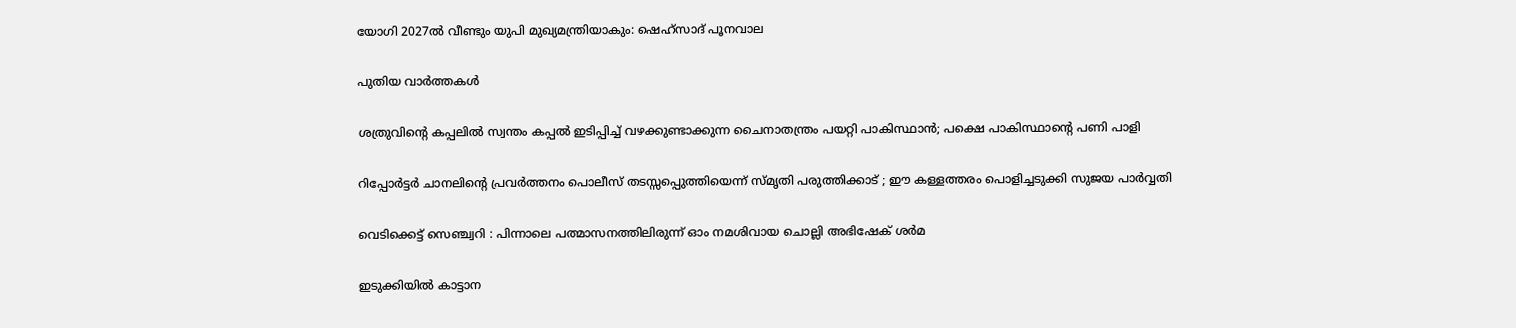യോഗി 2027ല്‍ വീണ്ടും യുപി മുഖ്യമന്ത്രിയാകും: ഷെഹ്സാദ് പൂനവാല

പുതിയ വാര്‍ത്തകള്‍

ശത്രുവിന്റെ കപ്പലില്‍ സ്വന്തം കപ്പല്‍ ഇടിപ്പിച്ച് വഴക്കുണ്ടാക്കുന്ന ചൈനാതന്ത്രം പയറ്റി പാകിസ്ഥാന്‍; പക്ഷെ പാകിസ്ഥാന്റെ പണി പാളി

റിപ്പോര്‍ട്ടര്‍ ചാനലിന്റെ പ്രവര്‍ത്തനം പൊലീസ് തടസ്സപ്പെുത്തിയെന്ന് സ്മൃതി പരുത്തിക്കാട് ; ഈ കള്ളത്തരം പൊളിച്ചടുക്കി സുജയ പാര്‍വ്വതി

വെടിക്കെട്ട് സെഞ്ച്വറി : പിന്നാലെ പത്മാസനത്തിലിരുന്ന് ഓം നമശിവായ ചൊല്ലി അഭിഷേക് ശര്‍മ

ഇടുക്കിയില്‍ കാട്ടാന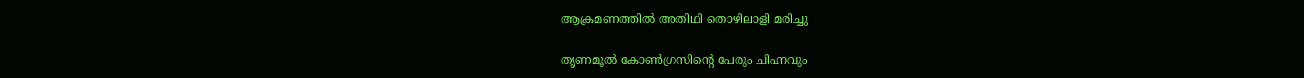ആക്രമണത്തില്‍ അതിഥി തൊഴിലാളി മരിച്ചു

തൃണമൂല്‍ കോണ്‍ഗ്രസിന്റെ പേരും ചിഹ്നവും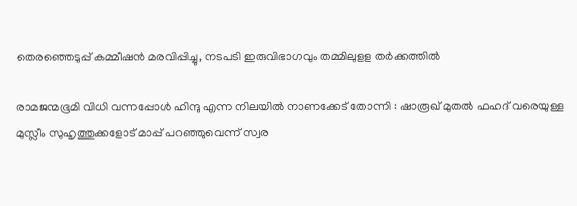തെരഞ്ഞെടുപ്പ് കമ്മീഷന്‍ മരവിപ്പിച്ചു, നടപടി ഇരുവിഭാഗവും തമ്മിലുളള തര്‍ക്കത്തില്‍

രാമജന്മഭൂമി വിധി വന്നപ്പോൾ ഹിന്ദു എന്ന നിലയിൽ നാണക്കേട് തോന്നി : ഷാരൂഖ് മുതൽ ഫഹദ് വരെയുള്ള മുസ്ലീം സുഹൃത്തുക്കളോട് മാപ്പ് പറഞ്ഞുവെന്ന് സ്വര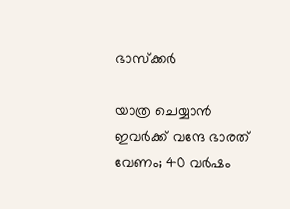ഭാസ്ക്കർ

യാത്ര ചെയ്യാന്‍ ഇവര്‍ക്ക് വന്ദേ ഭാരത് വേണം; 40 വര്‍ഷം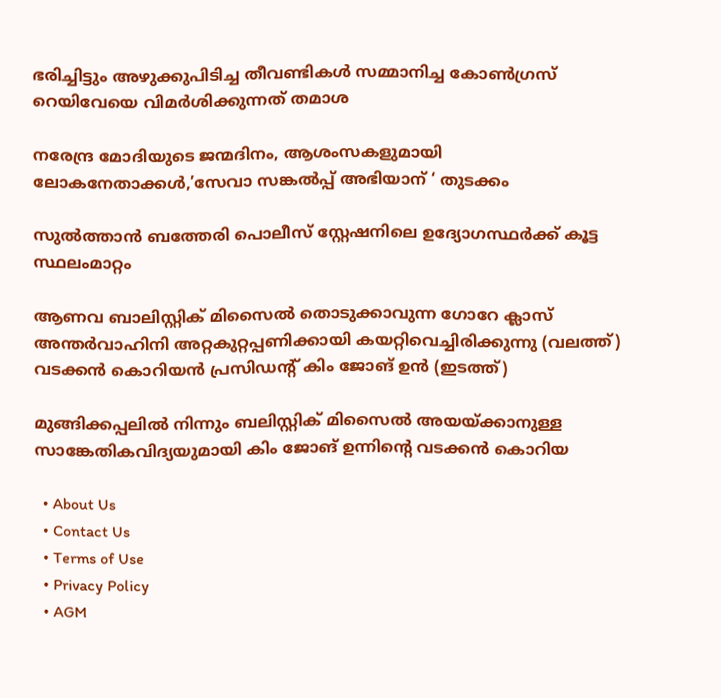ഭരിച്ചിട്ടും അഴുക്കുപിടിച്ച തീവണ്ടികള്‍ സമ്മാനിച്ച കോണ്‍ഗ്രസ് റെയിവേയെ വിമര്‍ശിക്കുന്നത് തമാശ

നരേന്ദ്ര മോദിയുടെ ജന്മദിനം, ആശംസകളുമായി ലോകനേതാക്കള്‍,’സേവാ സങ്കല്‍പ്പ് അഭിയാന് ‘ തുടക്കം

സുല്‍ത്താന്‍ ബത്തേരി പൊലീസ് സ്റ്റേഷനിലെ ഉദ്യോഗസ്ഥര്‍ക്ക് കൂട്ട സ്ഥലംമാറ്റം

ആണവ ബാലിസ്റ്റിക് മിസൈല്‍ തൊടുക്കാവുന്ന ഗോറേ ക്ലാസ് അന്തര്‍വാഹിനി അറ്റകുറ്റപ്പണിക്കായി കയറ്റിവെച്ചിരിക്കുന്നു (വലത്ത്) വടക്കന്‍ കൊറിയന്‍ പ്രസിഡന്‍റ് കിം ജോങ് ഉന്‍ (ഇടത്ത്)

മുങ്ങിക്കപ്പലില്‍ നിന്നും ബലിസ്റ്റിക് മിസൈല്‍ അയയ്‌ക്കാനുള്ള സാങ്കേതികവിദ്യയുമായി കിം ജോങ് ഉന്നിന്റെ വടക്കന്‍ കൊറിയ

  • About Us
  • Contact Us
  • Terms of Use
  • Privacy Policy
  • AGM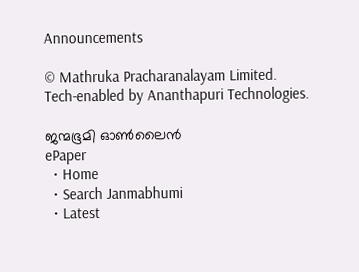Announcements

© Mathruka Pracharanalayam Limited.
Tech-enabled by Ananthapuri Technologies.

ജന്മഭൂമി ഓണ്‍ലൈന്‍
ePaper
  • Home
  • Search Janmabhumi
  • Latest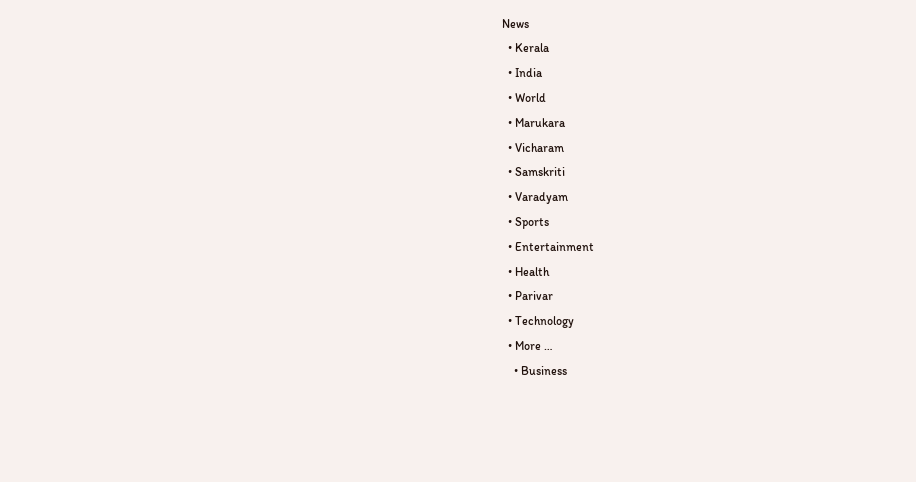News
  • Kerala
  • India
  • World
  • Marukara
  • Vicharam
  • Samskriti
  • Varadyam
  • Sports
  • Entertainment
  • Health
  • Parivar
  • Technology
  • More …
    • Business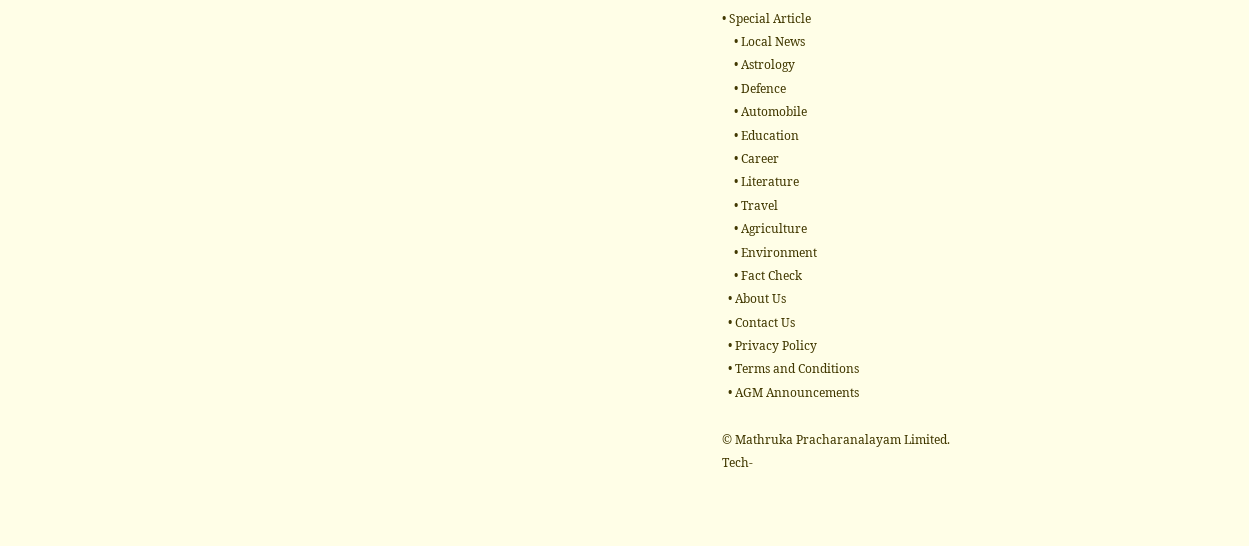• Special Article
    • Local News
    • Astrology
    • Defence
    • Automobile
    • Education
    • Career
    • Literature
    • Travel
    • Agriculture
    • Environment
    • Fact Check
  • About Us
  • Contact Us
  • Privacy Policy
  • Terms and Conditions
  • AGM Announcements

© Mathruka Pracharanalayam Limited.
Tech-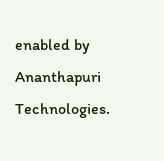enabled by Ananthapuri Technologies.